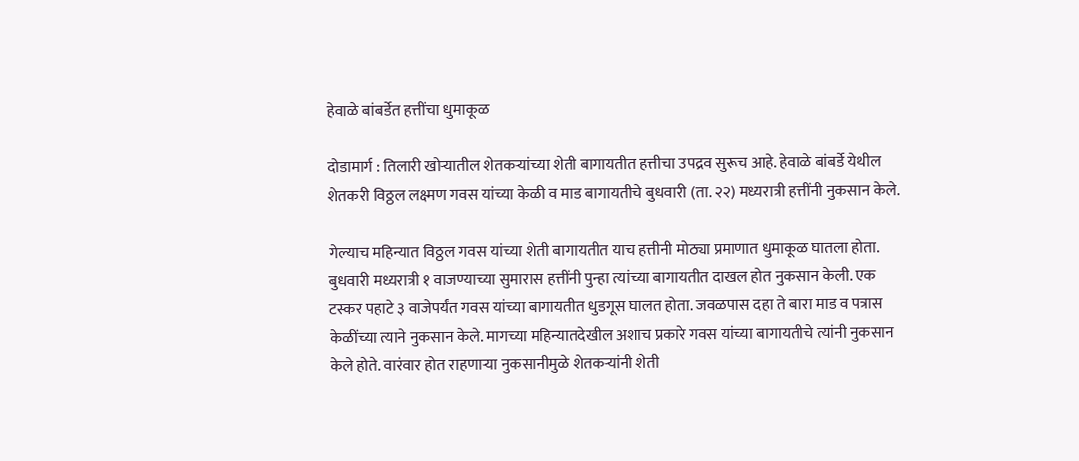हेवाळे बांबर्डेत हत्तींचा धुमाकूळ

दोडामार्ग : तिलारी खोऱ्यातील शेतकऱ्यांच्या शेती बागायतीत हत्तीचा उपद्रव सुरूच आहे. हेवाळे बांबर्डे येथील शेतकरी विठ्ठल लक्ष्मण गवस यांच्या केळी व माड बागायतीचे बुधवारी (ता. २२) मध्यरात्री हत्तींनी नुकसान केले.

गेल्याच महिन्यात विठ्ठल गवस यांच्या शेती बागायतीत याच हत्तीनी मोठ्या प्रमाणात धुमाकूळ घातला होता. बुधवारी मध्यरात्री १ वाजण्याच्या सुमारास हत्तींनी पुन्हा त्यांच्या बागायतीत दाखल होत नुकसान केली. एक टस्कर पहाटे ३ वाजेपर्यंत गवस यांच्या बागायतीत धुडगूस घालत होता. जवळपास दहा ते बारा माड व पत्रास केळींच्या त्याने नुकसान केले. मागच्या महिन्यातदेखील अशाच प्रकारे गवस यांच्या बागायतीचे त्यांनी नुकसान केले होते. वारंवार होत राहणाऱ्या नुकसानीमुळे शेतकऱ्यांनी शेती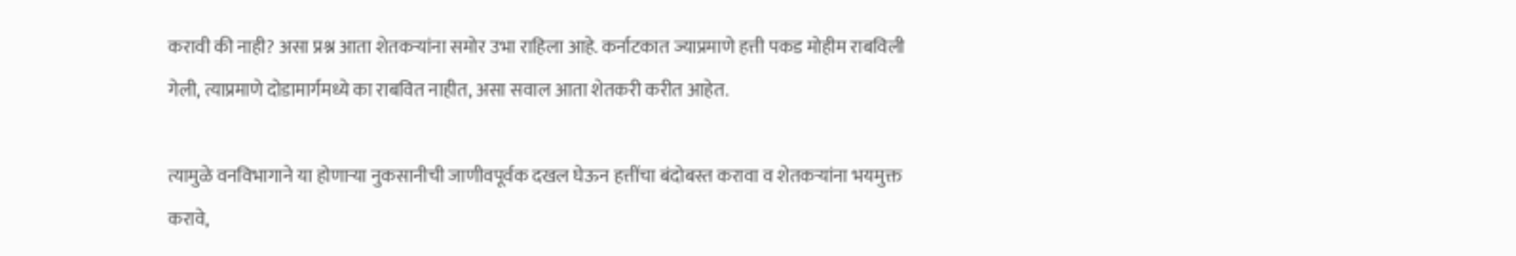करावी की नाही? असा प्रश्न आता शेतकऱ्यांना समोर उभा राहिला आहे. कर्नाटकात ज्याप्रमाणे हत्ती पकड मोहीम राबविली गेली, त्याप्रमाणे दोडामार्गमध्ये का राबवित नाहीत, असा सवाल आता शेतकरी करीत आहेत.

त्यामुळे वनविभागाने या होणाऱ्या नुकसानीची जाणीवपूर्वक दखल घेऊन हत्तींचा बंदोबस्त करावा व शेतकऱ्यांना भयमुक्त करावे,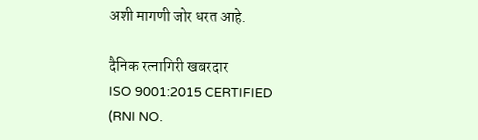अशी मागणी जोर धरत आहे.

दैनिक रत्नागिरी खबरदार
ISO 9001:2015 CERTIFIED
(RNI NO.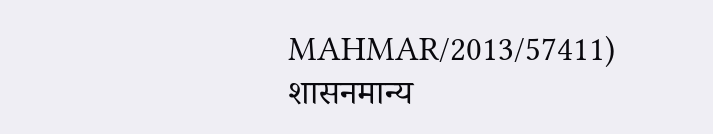MAHMAR/2013/57411)
शासनमान्य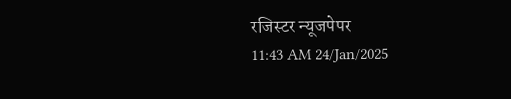रजिस्टर न्यूजपेपर
11:43 AM 24/Jan/2025